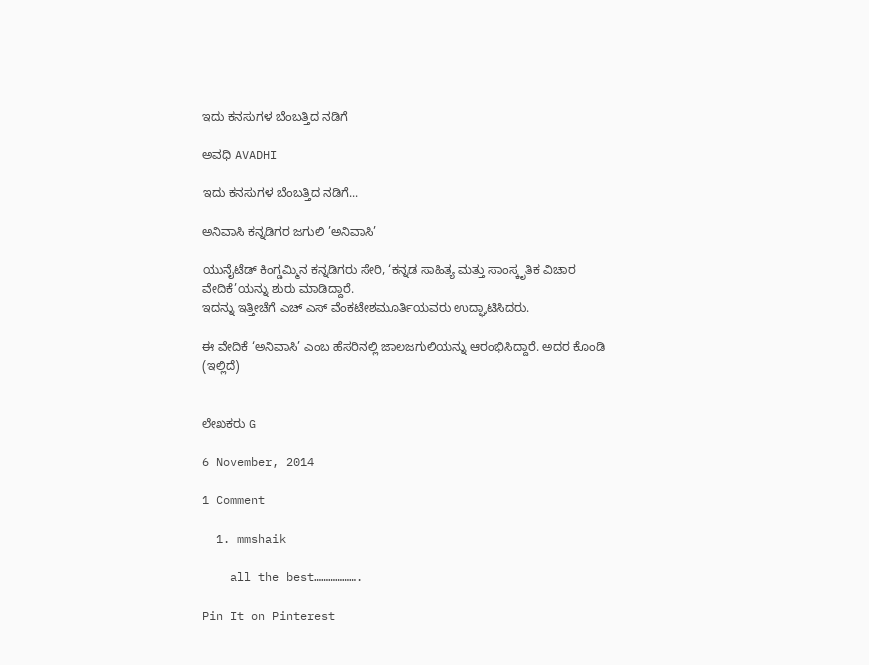ಇದು ಕನಸುಗಳ ಬೆಂಬತ್ತಿದ ನಡಿಗೆ‍

ಅವಧಿ AVADHI

ಇದು ಕನಸುಗಳ ಬೆಂಬತ್ತಿದ ನಡಿಗೆ...

ಅನಿವಾಸಿ ಕನ್ನಡಿಗರ ಜಗುಲಿ ’ಅನಿವಾಸಿ’

ಯುನೈಟೆಡ್ ಕಿಂಗ್ಡಮ್ಮಿನ ಕನ್ನಡಿಗರು ಸೇರಿ, ‘ಕನ್ನಡ ಸಾಹಿತ್ಯ ಮತ್ತು ಸಾಂಸ್ಕೃತಿಕ ವಿಚಾರ ವೇದಿಕೆ’ಯನ್ನು ಶುರು ಮಾಡಿದ್ದಾರೆ.
ಇದನ್ನು ಇತ್ತೀಚೆಗೆ ಎಚ್ ಎಸ್ ವೆಂಕಟೇಶಮೂರ್ತಿಯವರು ಉದ್ಘಾಟಿಸಿದರು.

ಈ ವೇದಿಕೆ ‘ಅನಿವಾಸಿ’ ಎಂಬ ಹೆಸರಿನಲ್ಲಿ ಜಾಲಜಗುಲಿಯನ್ನು ಆರಂಭಿಸಿದ್ದಾರೆ. ಅದರ ಕೊಂಡಿ (ಇಲ್ಲಿದೆ)


ಲೇಖಕರು G

6 November, 2014

1 Comment

  1. mmshaik

    all the best……………….

Pin It on Pinterest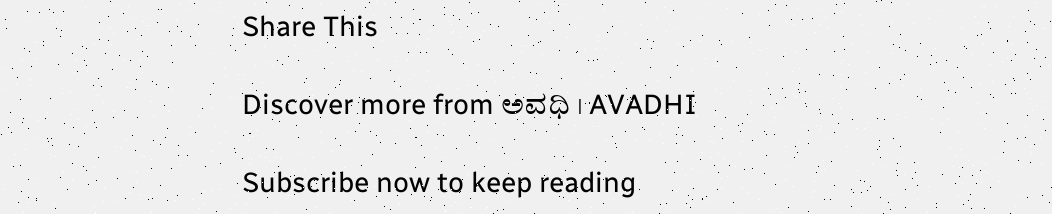Share This

Discover more from ಅವಧಿ । AVADHI

Subscribe now to keep reading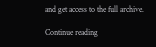and get access to the full archive.

Continue reading